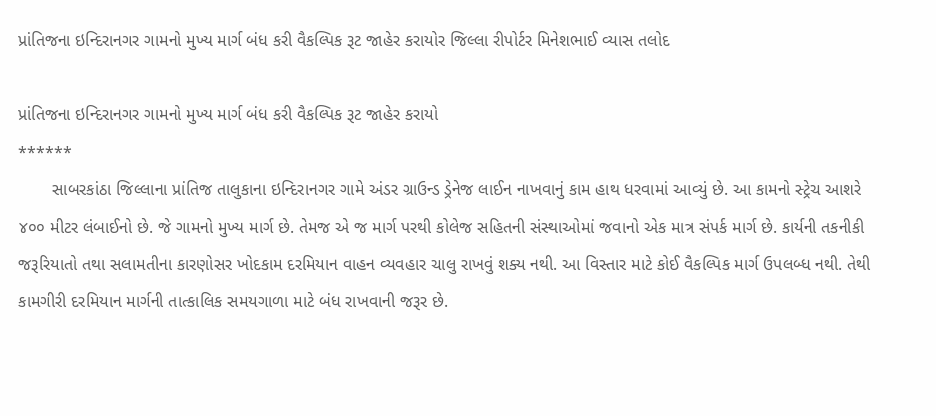પ્રાંતિજના ઇન્દિરાનગર ગામનો મુખ્ય માર્ગ બંધ કરી વૈકલ્પિક રૂટ જાહેર કરાયોર જિલ્લા રીપોર્ટર મિનેશભાઈ વ્યાસ તલોદ

પ્રાંતિજના ઇન્દિરાનગર ગામનો મુખ્ય માર્ગ બંધ કરી વૈકલ્પિક રૂટ જાહેર કરાયો
******
       સાબરકાંઠા જિલ્લાના પ્રાંતિજ તાલુકાના ઇન્દિરાનગર ગામે અંડર ગ્રાઉન્ડ ડ્રેનેજ લાઈન નાખવાનું કામ હાથ ધરવામાં આવ્યું છે. આ કામનો સ્ટ્રેચ આશરે ૪૦૦ મીટર લંબાઈનો છે. જે ગામનો મુખ્ય માર્ગ છે. તેમજ એ જ માર્ગ પરથી કોલેજ સહિતની સંસ્થાઓમાં જવાનો એક માત્ર સંપર્ક માર્ગ છે. કાર્યની તકનીકી જરૂરિયાતો તથા સલામતીના કારણોસર ખોદકામ દરમિયાન વાહન વ્યવહાર ચાલુ રાખવું શક્ય નથી. આ વિસ્તાર માટે કોઈ વૈકલ્પિક માર્ગ ઉપલબ્ધ નથી. તેથી કામગીરી દરમિયાન માર્ગની તાત્કાલિક સમયગાળા માટે બંધ રાખવાની જરૂર છે.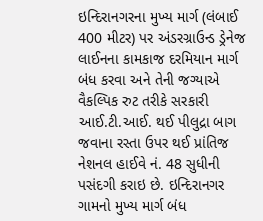ઇન્દિરાનગરના મુખ્ય માર્ગ (લંબાઈ 400 મીટર) પર અંડરગ્રાઉન્ડ ડ્રેનેજ લાઈનના કામકાજ દરમિયાન માર્ગ બંધ કરવા અને તેની જગ્યાએ વૈકલ્પિક રુટ તરીકે સરકારી આઈ.ટી.આઈ. થઈ પીલુદ્રા બાગ જવાના રસ્તા ઉપર થઈ પ્રાંતિજ નેશનલ હાઈવે નં. 48 સુધીની પસંદગી કરાઇ છે. ઇન્દિરાનગર ગામનો મુખ્ય માર્ગ બંધ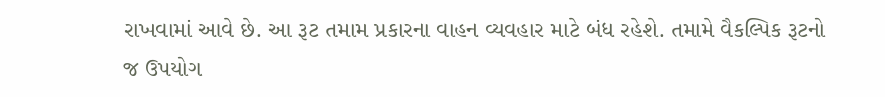રાખવામાં આવે છે. આ રૂટ તમામ પ્રકારના વાહન વ્યવહાર માટે બંધ રહેશે. તમામે વૈકલ્પિક રૂટનો જ ઉપયોગ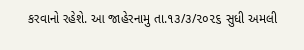કરવાનો રહેશે. આ જાહેરનામુ તા.૧૩/૩/૨૦૨૬ સુધી અમલી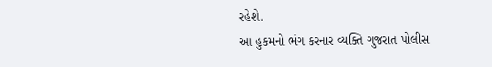રહેશે.
આ હુકમનો ભંગ કરનાર વ્યક્તિ ગુજરાત પોલીસ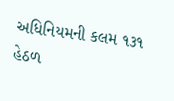અધિનિયમની કલમ ૧૩૧ હેઠળ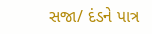સજા/ દંડને પાત્ર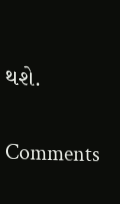થશે.

Comments